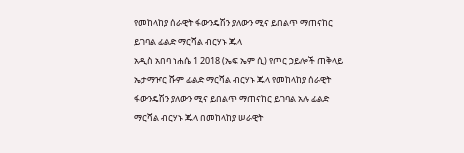የመከላከያ ሰራዊት ፋውንዴሽን ያለውን ሚና ይበልጥ ማጠናከር ይገባል ፊልድ ማርሻል ብርሃኑ ጁላ
አዲስ አበባ ነሐሴ 1 2018 (ኤፍ ኤም ሲ) የጦር ኃይሎች ጠቅላይ ኤታማዦር ሹም ፊልድ ማርሻል ብርሃኑ ጁላ የመከላከያ ሰራዊት ፋውንዴሽን ያለውን ሚና ይበልጥ ማጠናከር ይገባል አሉ ፊልድ ማርሻል ብርሃኑ ጁላ በመከላከያ ሠራዊት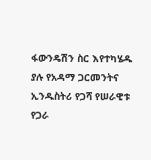ፋውንዴሽን ስር እየተካሄዱ ያሉ የአዳማ ጋርመንትና ኢንዱስትሪ የጋሻ የሠራዊቱ የጋራ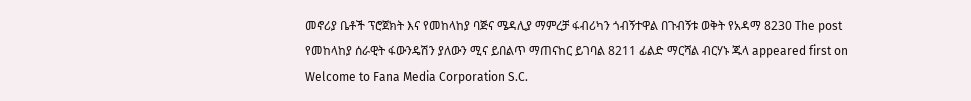መኖሪያ ቤቶች ፕሮጀክት እና የመከላከያ ባጅና ሜዳሊያ ማምረቻ ፋብሪካን ጎብኝተዋል በጉብኝቱ ወቅት የአዳማ 8230 The post የመከላከያ ሰራዊት ፋውንዴሽን ያለውን ሚና ይበልጥ ማጠናከር ይገባል 8211 ፊልድ ማርሻል ብርሃኑ ጁላ appeared first on Welcome to Fana Media Corporation S.C.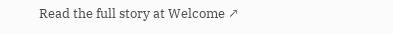Read the full story at Welcome ↗